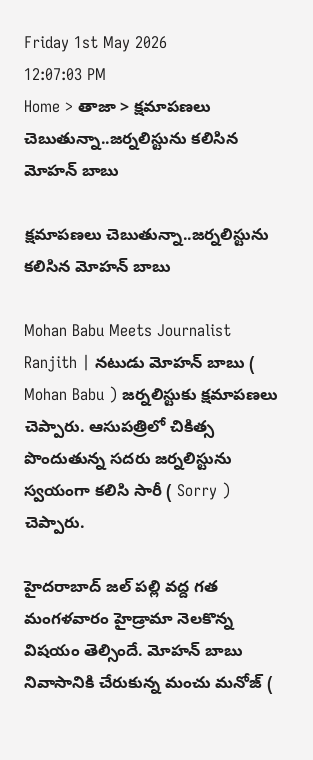Friday 1st May 2026
12:07:03 PM
Home > తాజా > క్షమాపణలు చెబుతున్నా..జర్నలిస్టును కలిసిన మోహన్ బాబు

క్షమాపణలు చెబుతున్నా..జర్నలిస్టును కలిసిన మోహన్ బాబు

Mohan Babu Meets Journalist Ranjith | నటుడు మోహన్ బాబు ( Mohan Babu ) జర్నలిస్టుకు క్షమాపణలు చెప్పారు. ఆసుపత్రిలో చికిత్స పొందుతున్న సదరు జర్నలిస్టును స్వయంగా కలిసి సారీ ( Sorry ) చెప్పారు.

హైదరాబాద్ జల్ పల్లి వద్ద గత మంగళవారం హైడ్రామా నెలకొన్న విషయం తెల్సిందే. మోహన్ బాబు నివాసానికి చేరుకున్న మంచు మనోజ్ (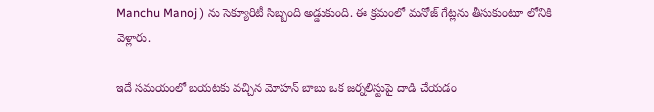Manchu Manoj ) ను సెక్యూరిటీ సిబ్బంది అడ్డుకుంది. ఈ క్రమంలో మనోజ్ గేట్లను తీసుకుంటూ లోనికి వెళ్లారు.

ఇదే సమయంలో బయటకు వచ్చిన మోహన్ బాబు ఒక జర్నలిస్టుపై దాడి చేయడం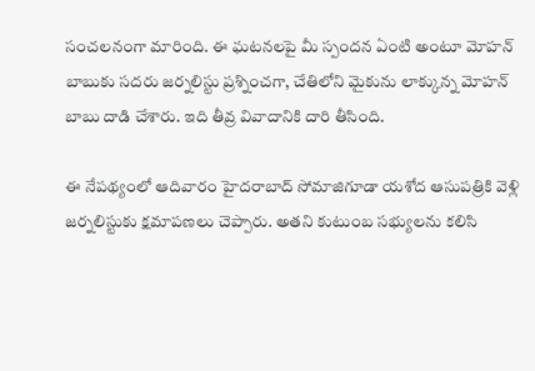సంచలనంగా మారింది. ఈ ఘటనలపై మీ స్పందన ఏంటి అంటూ మోహన్ బాబుకు సదరు జర్నలిస్టు ప్రశ్నించగా, చేతిలోని మైకును లాక్కున్న మోహన్ బాబు దాడి చేశారు. ఇది తీవ్ర వివాదానికి దారి తీసింది.

ఈ నేపథ్యంలో ఆదివారం హైదరాబాద్ సోమాజిగూడా యశోద ఆసుపత్రికి వెళ్లి జర్నలిస్టుకు క్షమాపణలు చెప్పారు. అతని కుటుంబ సభ్యులను కలిసి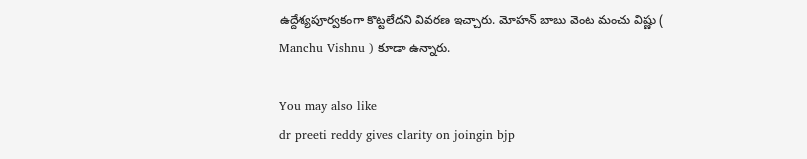ఉద్దేశ్యపూర్వకంగా కొట్టలేదని వివరణ ఇచ్చారు. మోహన్ బాబు వెంట మంచు విష్ణు ( Manchu Vishnu ) కూడా ఉన్నారు.

You may also like
dr preeti reddy gives clarity on joingin bjp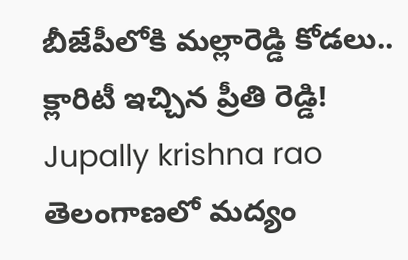బీజేపీలోకి మల్లారెడ్డి కోడలు.. క్లారిటీ ఇచ్చిన ప్రీతి రెడ్డి!
Jupally krishna rao
తెలంగాణలో మ‌ద్యం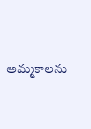అమ్మ‌కాల‌ను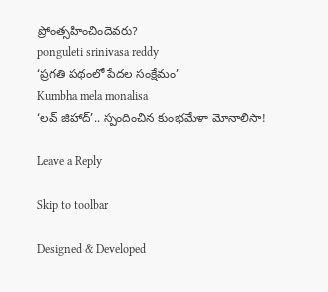ప్రోంత్స‌హించిందెవ‌రు?
ponguleti srinivasa reddy
‘ప్రగతి పథంలో పేదల సంక్షేమం’
Kumbha mela monalisa
‘లవ్ జిహాద్’.. స్పందించిన కుంభమేళా మోనాలిసా!

Leave a Reply

Skip to toolbar

Designed & Developed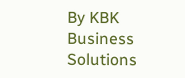By KBK Business Solutions